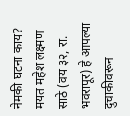नेमकी घटना काय?
मयत महेश लक्ष्मण साठे (वय ३२, रा. भवरापूर) हे आपल्या दुचाकीवरून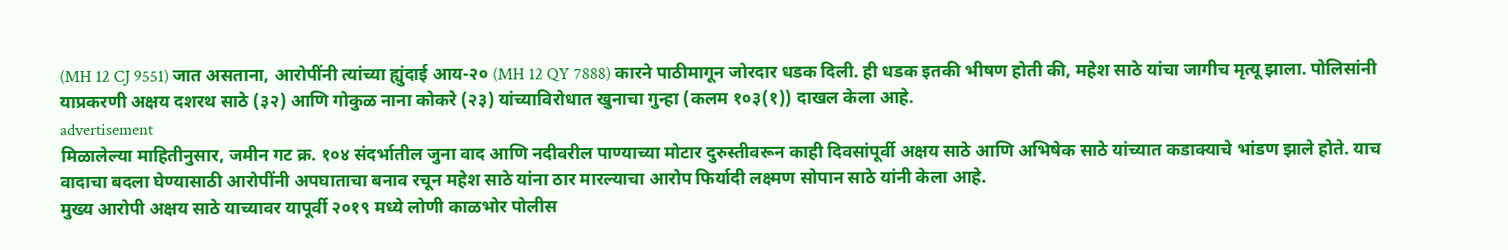(MH 12 CJ 9551) जात असताना, आरोपींनी त्यांच्या ह्युंदाई आय-२० (MH 12 QY 7888) कारने पाठीमागून जोरदार धडक दिली. ही धडक इतकी भीषण होती की, महेश साठे यांचा जागीच मृत्यू झाला. पोलिसांनी याप्रकरणी अक्षय दशरथ साठे (३२) आणि गोकुळ नाना कोकरे (२३) यांच्याविरोधात खुनाचा गुन्हा (कलम १०३(१)) दाखल केला आहे.
advertisement
मिळालेल्या माहितीनुसार, जमीन गट क्र. १०४ संदर्भातील जुना वाद आणि नदीवरील पाण्याच्या मोटार दुरुस्तीवरून काही दिवसांपूर्वी अक्षय साठे आणि अभिषेक साठे यांच्यात कडाक्याचे भांडण झाले होते. याच वादाचा बदला घेण्यासाठी आरोपींनी अपघाताचा बनाव रचून महेश साठे यांना ठार मारल्याचा आरोप फिर्यादी लक्ष्मण सोपान साठे यांनी केला आहे.
मुख्य आरोपी अक्षय साठे याच्यावर यापूर्वी २०१९ मध्ये लोणी काळभोर पोलीस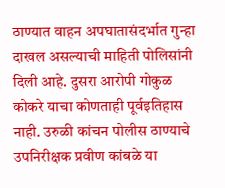ठाण्यात वाहन अपघातासंदर्भात गुन्हा दाखल असल्याची माहिती पोलिसांनी दिली आहे. दुसरा आरोपी गोकुळ कोकरे याचा कोणताही पूर्वइतिहास नाही. उरुळी कांचन पोलीस ठाण्याचे उपनिरीक्षक प्रवीण कांबळे या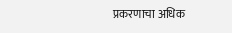प्रकरणाचा अधिक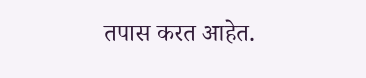तपास करत आहेत.